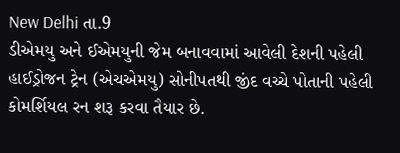New Delhi તા.9
ડીએમયુ અને ઈએમયુની જેમ બનાવવામાં આવેલી દેશની પહેલી હાઈડ્રોજન ટ્રેન (એચએમયુ) સોનીપતથી જીંદ વચ્ચે પોતાની પહેલી કોમર્શિયલ રન શરૂ કરવા તૈયાર છે.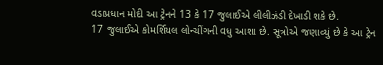વડાપ્રધાન મોદી આ ટ્રેનને 13 કે 17 જુલાઈએ લીલીઝંડી દેખાડી શકે છે.
17 જુલાઈએ કોમર્શિયલ લોન્ચીંગની વધુ આશા છે. સૂત્રોએ જણાવ્યું છે કે આ ટ્રેન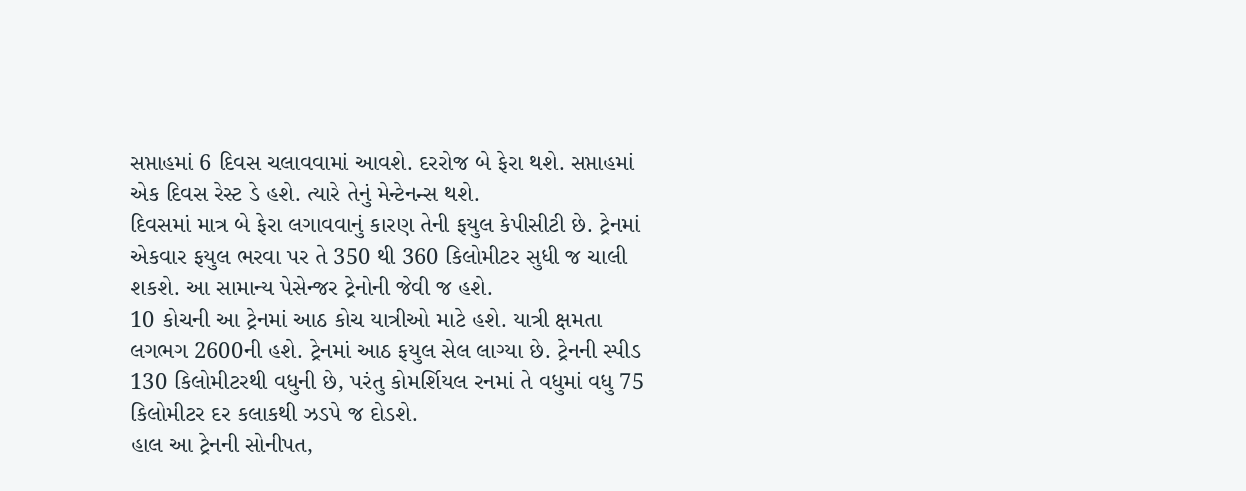સપ્તાહમાં 6 દિવસ ચલાવવામાં આવશે. દરરોજ બે ફેરા થશે. સપ્તાહમાં એક દિવસ રેસ્ટ ડે હશે. ત્યારે તેનું મેન્ટેનન્સ થશે.
દિવસમાં માત્ર બે ફેરા લગાવવાનું કારણ તેની ફયુલ કેપીસીટી છે. ટ્રેનમાં એકવાર ફયુલ ભરવા પર તે 350 થી 360 કિલોમીટર સુધી જ ચાલી શકશે. આ સામાન્ય પેસેન્જર ટ્રેનોની જેવી જ હશે.
10 કોચની આ ટ્રેનમાં આઠ કોચ યાત્રીઓ માટે હશે. યાત્રી ક્ષમતા લગભગ 2600ની હશે. ટ્રેનમાં આઠ ફયુલ સેલ લાગ્યા છે. ટ્રેનની સ્પીડ 130 કિલોમીટરથી વધુની છે, પરંતુ કોમર્શિયલ રનમાં તે વધુમાં વધુ 75 કિલોમીટર દર કલાકથી ઝડપે જ દોડશે.
હાલ આ ટ્રેનની સોનીપત,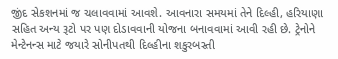જીંદ સેકશનમાં જ ચલાવવામાં આવશે. આવનારા સમયમાં તેને દિલ્હી, હરિયાણા સહિત અન્ય રૂટો પર પણ દોડાવવાની યોજના બનાવવામાં આવી રહી છે. ટ્રેનોને મેન્ટેનન્સ માટે જયારે સોનીપતથી દિલ્હીના શકુરબસ્તી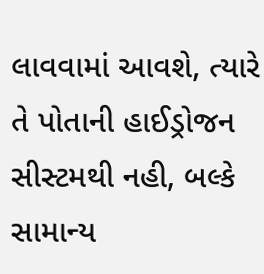લાવવામાં આવશે, ત્યારે તે પોતાની હાઈડ્રોજન સીસ્ટમથી નહી, બલ્કે સામાન્ય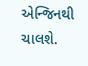એન્જિનથી ચાલશે.